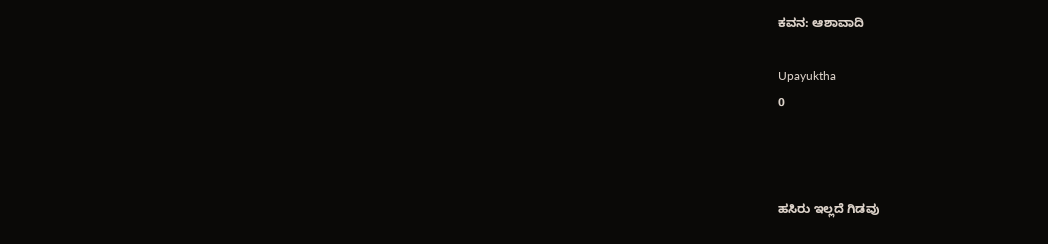ಕವನ: ಆಶಾವಾದಿ

Upayuktha
0



ಹಸಿರು ಇಲ್ಲದೆ ಗಿಡವು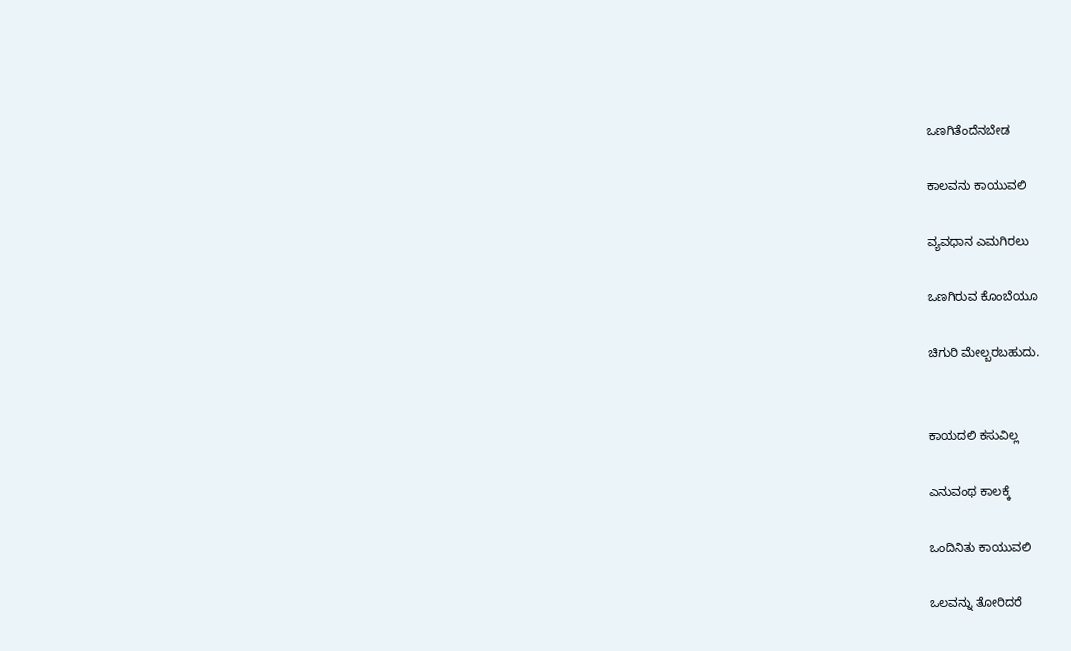ಒಣಗಿತೆಂದೆನಬೇಡ

ಕಾಲವನು ಕಾಯುವಲಿ

ವ್ಯವಧಾನ ಎಮಗಿರಲು

ಒಣಗಿರುವ ಕೊಂಬೆಯೂ

ಚಿಗುರಿ ಮೇಲ್ಬರಬಹುದು.


ಕಾಯದಲಿ ಕಸುವಿಲ್ಲ

ಎನುವಂಥ ಕಾಲಕ್ಕೆ

ಒಂದಿನಿತು ಕಾಯುವಲಿ

ಒಲವನ್ನು ತೋರಿದರೆ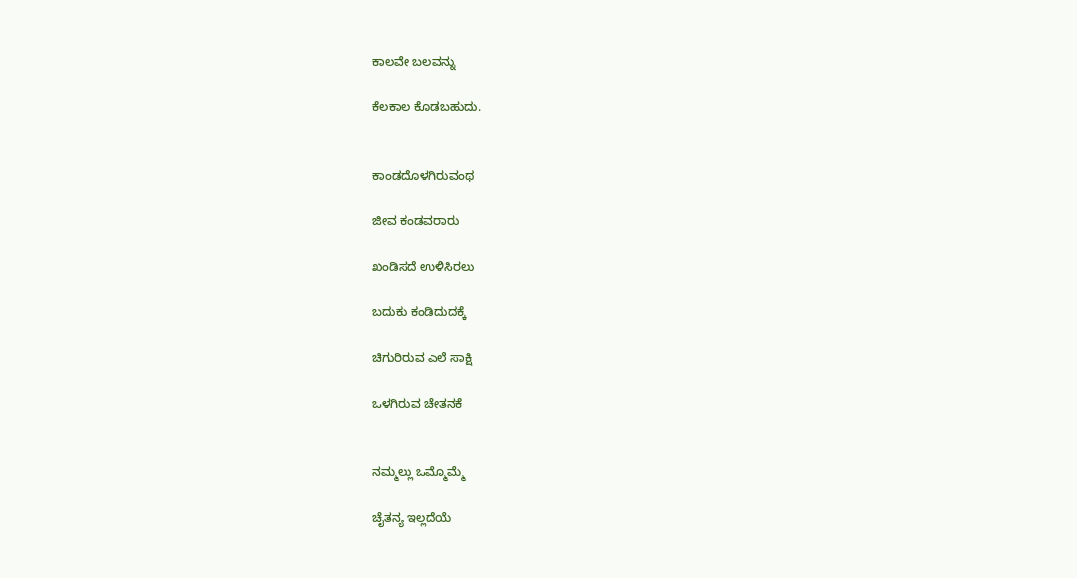ಕಾಲವೇ ಬಲವನ್ನು

ಕೆಲಕಾಲ ಕೊಡಬಹುದು.


ಕಾಂಡದೊಳಗಿರುವಂಥ

ಜೀವ ಕಂಡವರಾರು

ಖಂಡಿಸದೆ ಉಳಿಸಿರಲು

ಬದುಕು ಕಂಡಿದುದಕ್ಕೆ

ಚಿಗುರಿರುವ ಎಲೆ ಸಾಕ್ಷಿ

ಒಳಗಿರುವ ಚೇತನಕೆ


ನಮ್ಮಲ್ಲು ಒಮ್ಮೊಮ್ಮೆ

ಚೈತನ್ಯ ಇಲ್ಲದೆಯೆ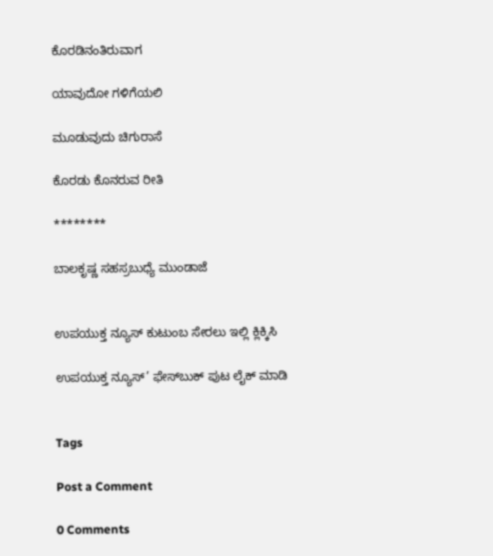ಕೊರಡಿನಂತಿರುವಾಗ

ಯಾವುದೋ ಗಳಿಗೆಯಲಿ

ಮೂಡುವುದು ಚಿಗುರಾಸೆ

ಕೊರಡು ಕೊನರುವ ರೀತಿ

********

ಬಾಲಕೃಷ್ಣ ಸಹಸ್ರಬುಧ್ಯೆ ಮುಂಡಾಜೆ


ಉಪಯುಕ್ತ ನ್ಯೂಸ್ ಕುಟುಂಬ ಸೇರಲು ಇಲ್ಲಿ ಕ್ಲಿಕ್ಕಿಸಿ

ಉಪಯುಕ್ತ ನ್ಯೂಸ್‌’ ಫೇಸ್‌ಬುಕ್ ಪುಟ ಲೈಕ್ ಮಾಡಿ


Tags

Post a Comment

0 Comments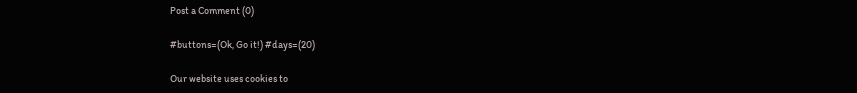Post a Comment (0)

#buttons=(Ok, Go it!) #days=(20)

Our website uses cookies to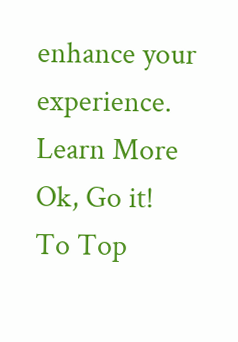enhance your experience. Learn More
Ok, Go it!
To Top